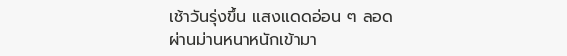เช้าวันรุ่งขึ้น แสงแดดอ่อน ๆ ลอดผ่านม่านหนาหนักเข้ามา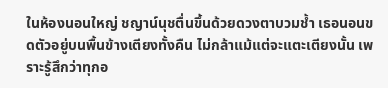ในห้องนอนใหญ่ ชญาน์นุชตื่นขึ้นด้วยดวงตาบวมช้ำ เธอนอนขดตัวอยู่บนพื้นข้างเตียงทั้งคืน ไม่กล้าแม้แต่จะแตะเตียงนั้น เพราะรู้สึกว่าทุกอ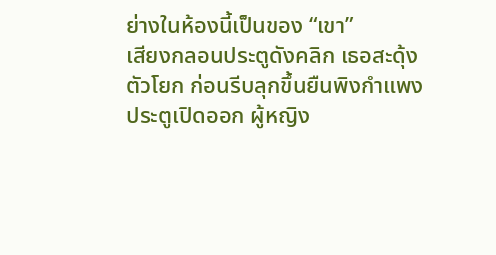ย่างในห้องนี้เป็นของ “เขา”
เสียงกลอนประตูดังคลิก เธอสะดุ้งตัวโยก ก่อนรีบลุกขึ้นยืนพิงกำแพง
ประตูเปิดออก ผู้หญิง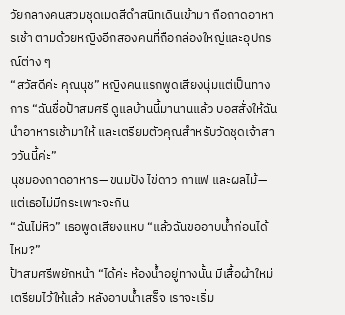วัยกลางคนสวมชุดเมดสีดำสนิทเดินเข้ามา ถือถาดอาหารเช้า ตามด้วยหญิงอีกสองคนที่ถือกล่องใหญ่และอุปกรณ์ต่าง ๆ
“สวัสดีค่ะ คุณนุช” หญิงคนแรกพูดเสียงนุ่มแต่เป็นทางการ “ฉันชื่อป้าสมศรี ดูแลบ้านนี้มานานแล้ว บอสสั่งให้ฉันนำอาหารเช้ามาให้ และเตรียมตัวคุณสำหรับวัดชุดเจ้าสาววันนี้ค่ะ”
นุชมองถาดอาหาร—ขนมปัง ไข่ดาว กาแฟ และผลไม้—แต่เธอไม่มีกระเพาะจะกิน
“ฉันไม่หิว” เธอพูดเสียงแหบ “แล้วฉันขออาบน้ำก่อนได้ไหม?”
ป้าสมศรีพยักหน้า “ได้ค่ะ ห้องน้ำอยู่ทางนั้น มีเสื้อผ้าใหม่เตรียมไว้ให้แล้ว หลังอาบน้ำเสร็จ เราจะเริ่ม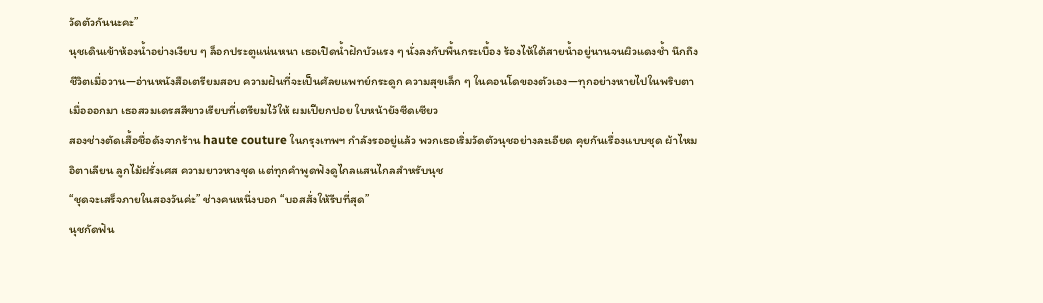วัดตัวกันนะคะ”
นุชเดินเข้าห้องน้ำอย่างเงียบ ๆ ล็อกประตูแน่นหนา เธอเปิดน้ำฝักบัวแรง ๆ นั่งลงกับพื้นกระเบื้อง ร้องไห้ใต้สายน้ำอยู่นานจนผิวแดงช้ำ นึกถึงชีวิตเมื่อวาน—อ่านหนังสือเตรียมสอบ ความฝันที่จะเป็นศัลยแพทย์กระดูก ความสุขเล็ก ๆ ในคอนโดของตัวเอง—ทุกอย่างหายไปในพริบตา
เมื่อออกมา เธอสวมเดรสสีขาวเรียบที่เตรียมไว้ให้ ผมเปียกปอย ใบหน้ายังซีดเซียว
สองช่างตัดเสื้อชื่อดังจากร้าน haute couture ในกรุงเทพฯ กำลังรออยู่แล้ว พวกเธอเริ่มวัดตัวนุชอย่างละเอียด คุยกันเรื่องแบบชุด ผ้าไหมอิตาเลียน ลูกไม้ฝรั่งเศส ความยาวหางชุด แต่ทุกคำพูดฟังดูไกลแสนไกลสำหรับนุช
“ชุดจะเสร็จภายในสองวันค่ะ” ช่างคนหนึ่งบอก “บอสสั่งให้รีบที่สุด”
นุชกัดฟัน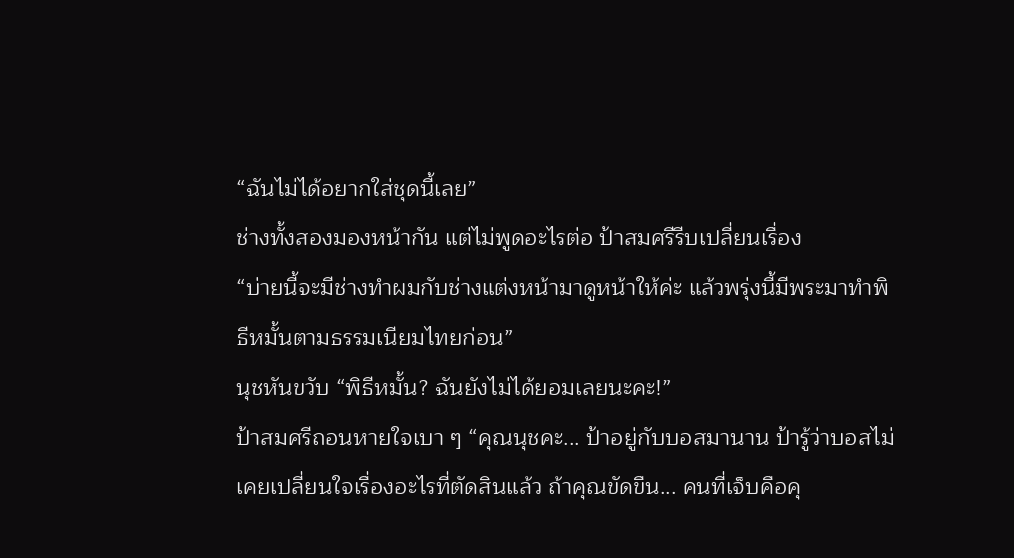“ฉันไม่ได้อยากใส่ชุดนี้เลย”
ช่างทั้งสองมองหน้ากัน แต่ไม่พูดอะไรต่อ ป้าสมศรีรีบเปลี่ยนเรื่อง
“บ่ายนี้จะมีช่างทำผมกับช่างแต่งหน้ามาดูหน้าให้ค่ะ แล้วพรุ่งนี้มีพระมาทำพิธีหมั้นตามธรรมเนียมไทยก่อน”
นุชหันขวับ “พิธีหมั้น? ฉันยังไม่ได้ยอมเลยนะคะ!”
ป้าสมศรีถอนหายใจเบา ๆ “คุณนุชคะ... ป้าอยู่กับบอสมานาน ป้ารู้ว่าบอสไม่เคยเปลี่ยนใจเรื่องอะไรที่ตัดสินแล้ว ถ้าคุณขัดขืน... คนที่เจ็บคือคุ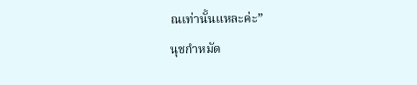ณเท่านั้นแหละค่ะ”
นุชกำหมัด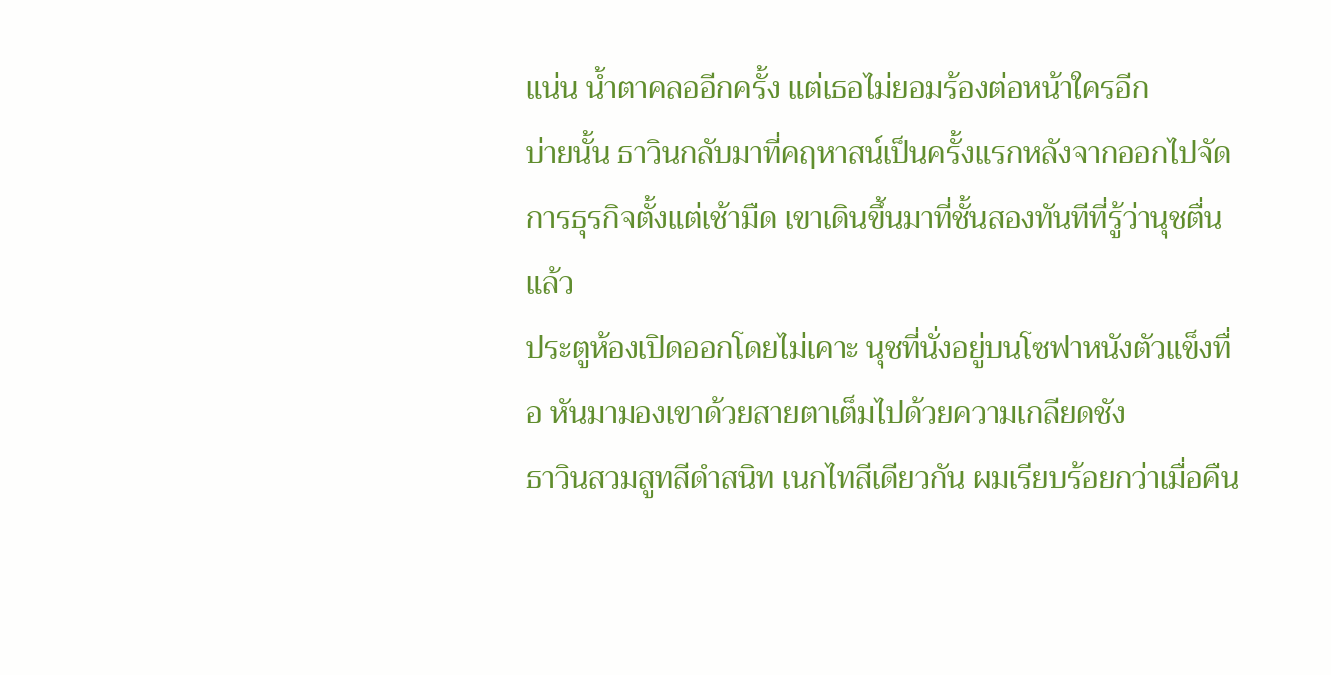แน่น น้ำตาคลออีกครั้ง แต่เธอไม่ยอมร้องต่อหน้าใครอีก
บ่ายนั้น ธาวินกลับมาที่คฤหาสน์เป็นครั้งแรกหลังจากออกไปจัดการธุรกิจตั้งแต่เช้ามืด เขาเดินขึ้นมาที่ชั้นสองทันทีที่รู้ว่านุชตื่นแล้ว
ประตูห้องเปิดออกโดยไม่เคาะ นุชที่นั่งอยู่บนโซฟาหนังตัวแข็งทื่อ หันมามองเขาด้วยสายตาเต็มไปด้วยความเกลียดชัง
ธาวินสวมสูทสีดำสนิท เนกไทสีเดียวกัน ผมเรียบร้อยกว่าเมื่อคืน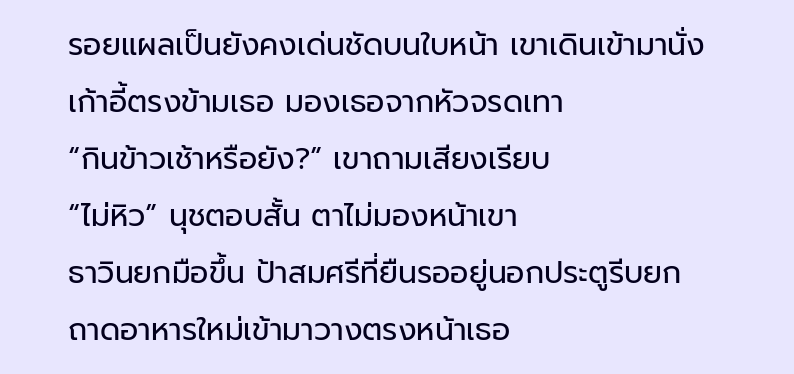รอยแผลเป็นยังคงเด่นชัดบนใบหน้า เขาเดินเข้ามานั่งเก้าอี้ตรงข้ามเธอ มองเธอจากหัวจรดเทา
“กินข้าวเช้าหรือยัง?” เขาถามเสียงเรียบ
“ไม่หิว” นุชตอบสั้น ตาไม่มองหน้าเขา
ธาวินยกมือขึ้น ป้าสมศรีที่ยืนรออยู่นอกประตูรีบยกถาดอาหารใหม่เข้ามาวางตรงหน้าเธอ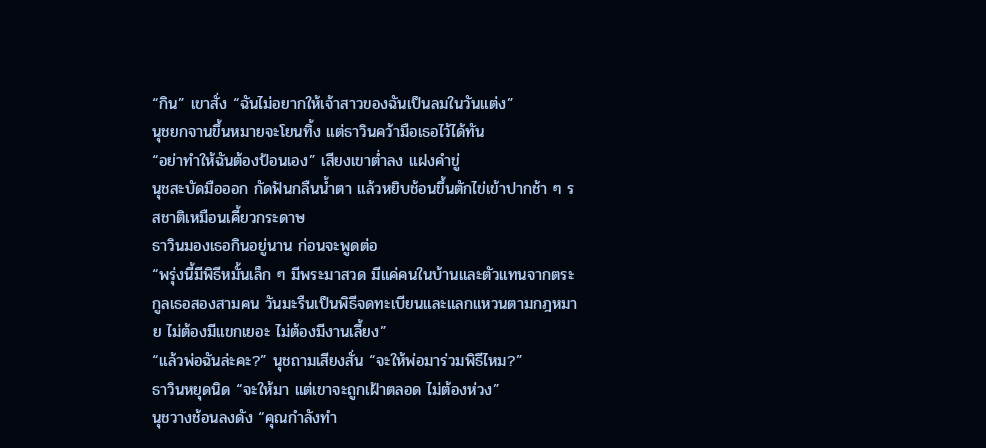“กิน” เขาสั่ง “ฉันไม่อยากให้เจ้าสาวของฉันเป็นลมในวันแต่ง”
นุชยกจานขึ้นหมายจะโยนทิ้ง แต่ธาวินคว้ามือเธอไว้ได้ทัน
“อย่าทำให้ฉันต้องป้อนเอง” เสียงเขาต่ำลง แฝงคำขู่
นุชสะบัดมือออก กัดฟันกลืนน้ำตา แล้วหยิบช้อนขึ้นตักไข่เข้าปากช้า ๆ รสชาติเหมือนเคี้ยวกระดาษ
ธาวินมองเธอกินอยู่นาน ก่อนจะพูดต่อ
“พรุ่งนี้มีพิธีหมั้นเล็ก ๆ มีพระมาสวด มีแค่คนในบ้านและตัวแทนจากตระกูลเธอสองสามคน วันมะรืนเป็นพิธีจดทะเบียนและแลกแหวนตามกฎหมาย ไม่ต้องมีแขกเยอะ ไม่ต้องมีงานเลี้ยง”
“แล้วพ่อฉันล่ะคะ?” นุชถามเสียงสั่น “จะให้พ่อมาร่วมพิธีไหม?”
ธาวินหยุดนิด “จะให้มา แต่เขาจะถูกเฝ้าตลอด ไม่ต้องห่วง”
นุชวางช้อนลงดัง “คุณกำลังทำ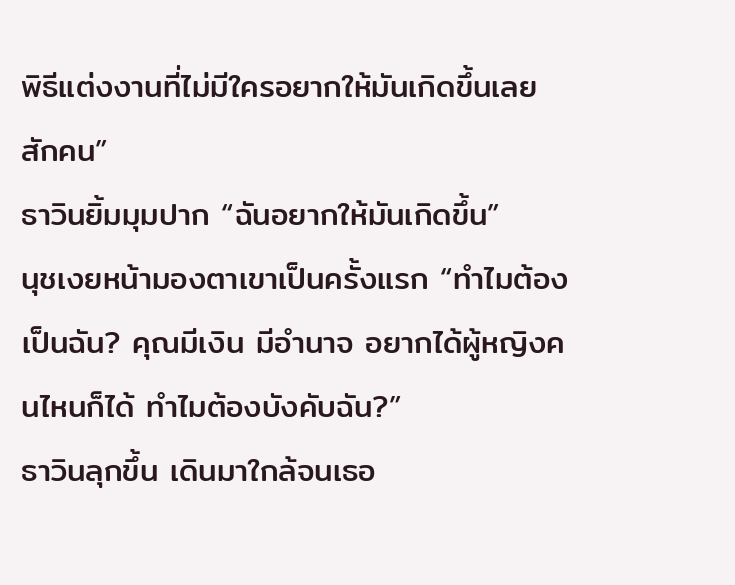พิธีแต่งงานที่ไม่มีใครอยากให้มันเกิดขึ้นเลยสักคน”
ธาวินยิ้มมุมปาก “ฉันอยากให้มันเกิดขึ้น”
นุชเงยหน้ามองตาเขาเป็นครั้งแรก “ทำไมต้องเป็นฉัน? คุณมีเงิน มีอำนาจ อยากได้ผู้หญิงคนไหนก็ได้ ทำไมต้องบังคับฉัน?”
ธาวินลุกขึ้น เดินมาใกล้จนเธอ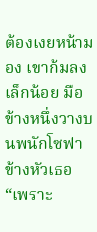ต้องเงยหน้ามอง เขาก้มลงเล็กน้อย มือข้างหนึ่งวางบนพนักโซฟาข้างหัวเธอ
“เพราะ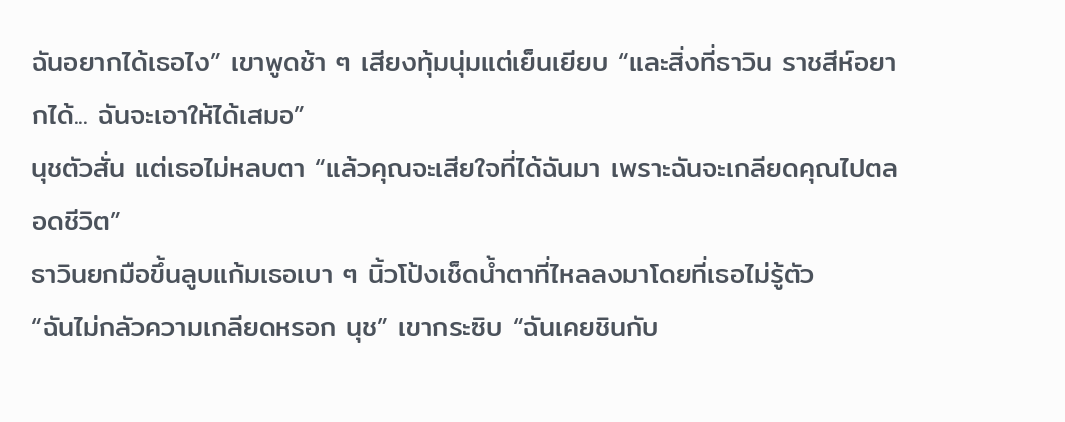ฉันอยากได้เธอไง” เขาพูดช้า ๆ เสียงทุ้มนุ่มแต่เย็นเยียบ “และสิ่งที่ธาวิน ราชสีห์อยากได้... ฉันจะเอาให้ได้เสมอ”
นุชตัวสั่น แต่เธอไม่หลบตา “แล้วคุณจะเสียใจที่ได้ฉันมา เพราะฉันจะเกลียดคุณไปตลอดชีวิต”
ธาวินยกมือขึ้นลูบแก้มเธอเบา ๆ นิ้วโป้งเช็ดน้ำตาที่ไหลลงมาโดยที่เธอไม่รู้ตัว
“ฉันไม่กลัวความเกลียดหรอก นุช” เขากระซิบ “ฉันเคยชินกับ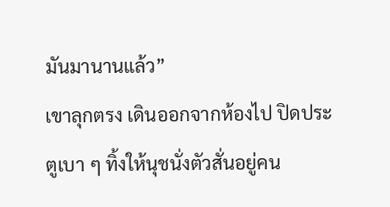มันมานานแล้ว”
เขาลุกตรง เดินออกจากห้องไป ปิดประตูเบา ๆ ทิ้งให้นุชนั่งตัวสั่นอยู่คน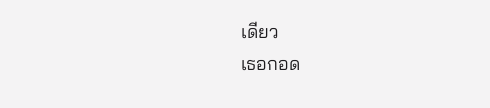เดียว
เธอกอด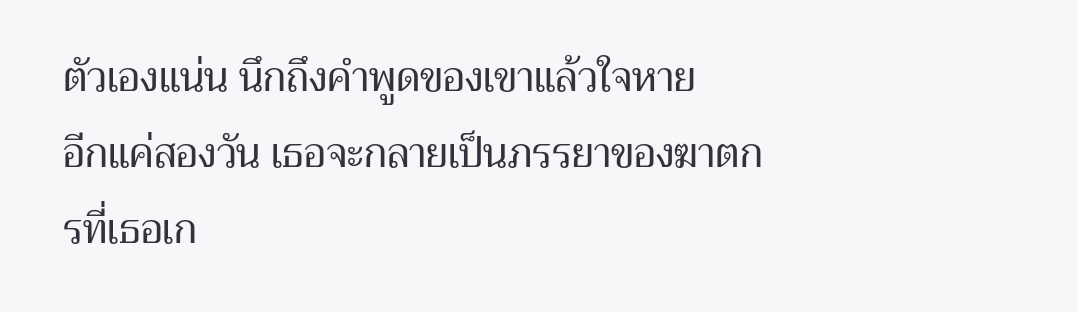ตัวเองแน่น นึกถึงคำพูดของเขาแล้วใจหาย
อีกแค่สองวัน เธอจะกลายเป็นภรรยาของฆาตกรที่เธอเก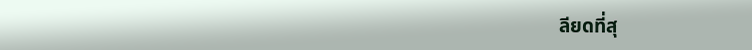ลียดที่สุ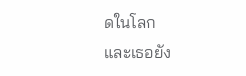ดในโลก
และเธอยัง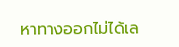หาทางออกไม่ได้เล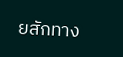ยสักทาง